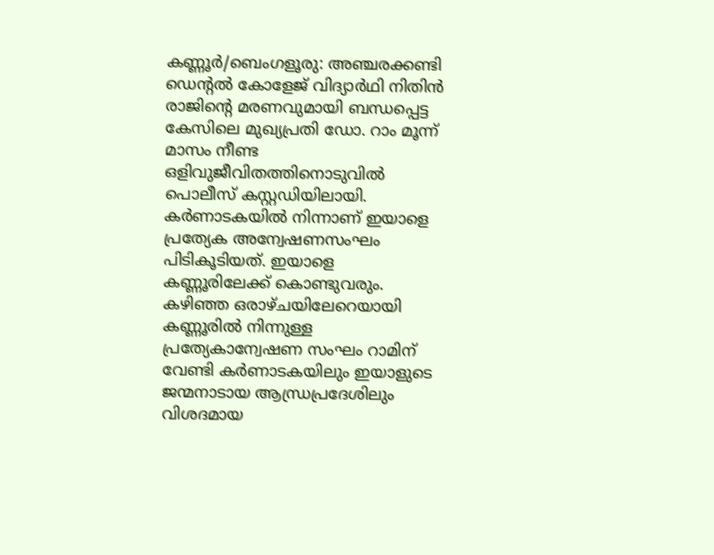കണ്ണൂർ/ബെംഗളൂരു: അഞ്ചരക്കണ്ടി ഡെന്റൽ കോളേജ് വിദ്യാർഥി നിതിൻ രാജിന്റെ മരണവുമായി ബന്ധപ്പെട്ട കേസിലെ മുഖ്യപ്രതി ഡോ. റാം മൂന്ന് മാസം നീണ്ട ഒളിവുജീവിതത്തിനൊടുവിൽ പൊലീസ് കസ്റ്റഡിയിലായി. കർണാടകയിൽ നിന്നാണ് ഇയാളെ പ്രത്യേക അന്വേഷണസംഘം പിടികൂടിയത്. ഇയാളെ കണ്ണൂരിലേക്ക് കൊണ്ടുവരും.
കഴിഞ്ഞ ഒരാഴ്ചയിലേറെയായി കണ്ണൂരിൽ നിന്നുള്ള പ്രത്യേകാന്വേഷണ സംഘം റാമിന് വേണ്ടി കർണാടകയിലും ഇയാളുടെ ജന്മനാടായ ആന്ധ്രപ്രദേശിലും വിശദമായ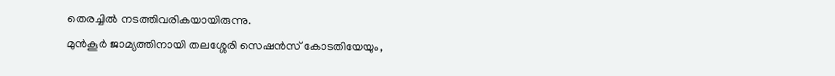തെരച്ചിൽ നടത്തിവരികയായിരുന്നു.
മുൻകൂർ ജാമ്യത്തിനായി തലശ്ശേരി സെഷൻസ് കോടതിയേയും,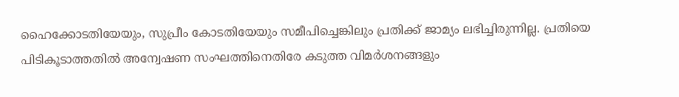ഹൈക്കോടതിയേയും, സുപ്രീം കോടതിയേയും സമീപിച്ചെങ്കിലും പ്രതിക്ക് ജാമ്യം ലഭിച്ചിരുന്നില്ല. പ്രതിയെ പിടികൂടാത്തതിൽ അന്വേഷണ സംഘത്തിനെതിരേ കടുത്ത വിമർശനങ്ങളും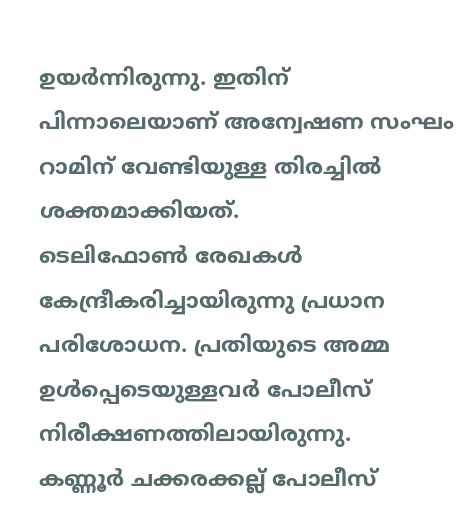ഉയർന്നിരുന്നു. ഇതിന് പിന്നാലെയാണ് അന്വേഷണ സംഘം റാമിന് വേണ്ടിയുള്ള തിരച്ചിൽ ശക്തമാക്കിയത്.
ടെലിഫോൺ രേഖകൾ കേന്ദ്രീകരിച്ചായിരുന്നു പ്രധാന പരിശോധന. പ്രതിയുടെ അമ്മ ഉൾപ്പെടെയുള്ളവർ പോലീസ് നിരീക്ഷണത്തിലായിരുന്നു.
കണ്ണൂർ ചക്കരക്കല്ല് പോലീസ്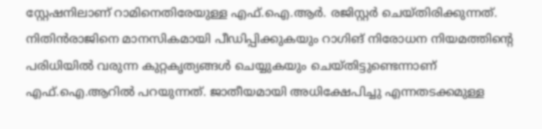സ്റ്റേഷനിലാണ് റാമിനെതിരേയുള്ള എഫ്.ഐ.ആർ. രജിസ്റ്റർ ചെയ്തിരിക്കുന്നത്. നിതിൻരാജിനെ മാനസികമായി പീഡിപ്പിക്കുകയും റാഗിങ് നിരോധന നിയമത്തിന്റെ പരിധിയിൽ വരുന്ന കുറ്റകൃത്യങ്ങൾ ചെയ്യുകയും ചെയ്തിട്ടുണ്ടെന്നാണ് എഫ്.ഐ.ആറിൽ പറയുന്നത്. ജാതീയമായി അധിക്ഷേപിച്ചു എന്നതടക്കമുള്ള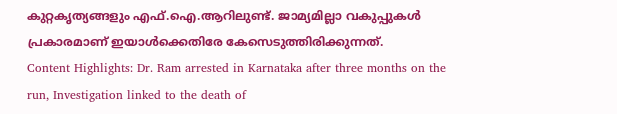കുറ്റകൃത്യങ്ങളും എഫ്.ഐ.ആറിലുണ്ട്. ജാമ്യമില്ലാ വകുപ്പുകൾ പ്രകാരമാണ് ഇയാൾക്കെതിരേ കേസെടുത്തിരിക്കുന്നത്.
Content Highlights: Dr. Ram arrested in Karnataka after three months on the run, Investigation linked to the death of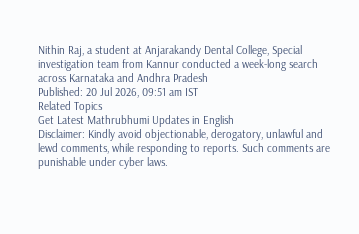Nithin Raj, a student at Anjarakandy Dental College, Special investigation team from Kannur conducted a week-long search across Karnataka and Andhra Pradesh
Published: 20 Jul 2026, 09:51 am IST
Related Topics
Get Latest Mathrubhumi Updates in English
Disclaimer: Kindly avoid objectionable, derogatory, unlawful and lewd comments, while responding to reports. Such comments are punishable under cyber laws.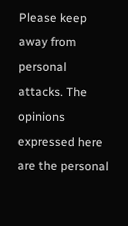Please keep away from personal attacks. The opinions expressed here are the personal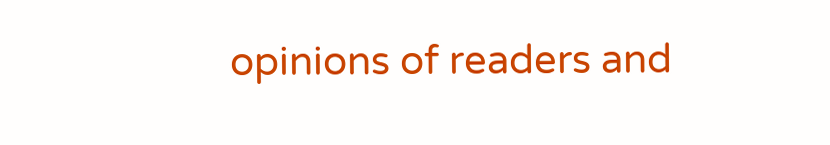opinions of readers and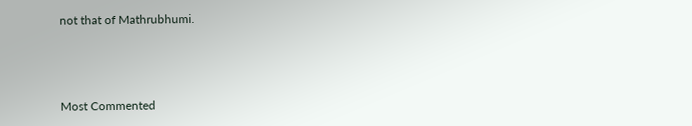not that of Mathrubhumi.



Most Commented